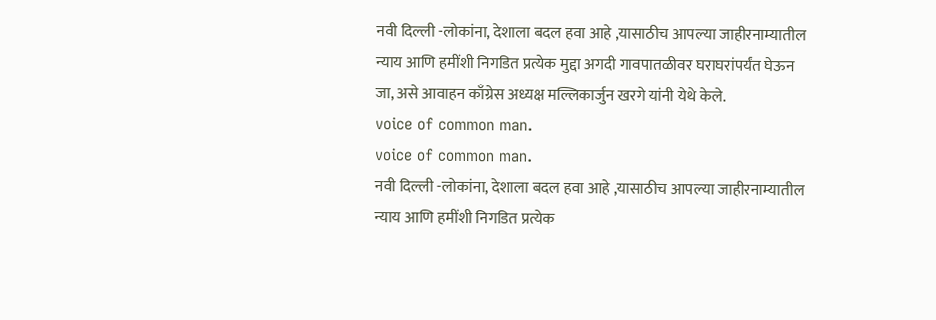नवी दिल्ली -लोकांना, देशाला बदल हवा आहे ,यासाठीच आपल्या जाहीरनाम्यातील न्याय आणि हमींशी निगडित प्रत्येक मुद्दा अगदी गावपातळीवर घराघरांपर्यंत घेऊन जा, असे आवाहन काँग्रेस अध्यक्ष मल्लिकार्जुन खरगे यांनी येथे केले.
voice of common man.
voice of common man.
नवी दिल्ली -लोकांना, देशाला बदल हवा आहे ,यासाठीच आपल्या जाहीरनाम्यातील न्याय आणि हमींशी निगडित प्रत्येक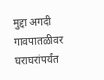मुद्दा अगदी गावपातळीवर घराघरांपर्यंत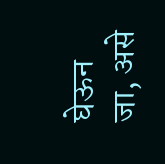घेऊन जा, असे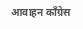आवाहन काँग्रेस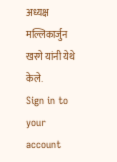अध्यक्ष मल्लिकार्जुन खरगे यांनी येथे केले.
Sign in to your account